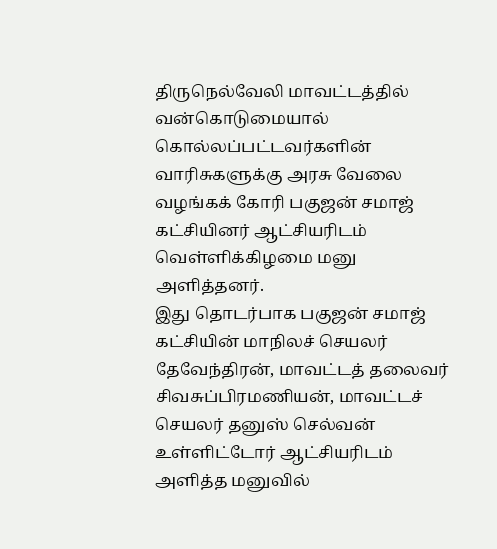திருநெல்வேலி மாவட்டத்தில் வன்கொடுமையால் கொல்லப்பட்டவர்களின் வாரிசுகளுக்கு அரசு வேலை வழங்கக் கோரி பகுஜன் சமாஜ் கட்சியினர் ஆட்சியரிடம் வெள்ளிக்கிழமை மனு அளித்தனர்.
இது தொடர்பாக பகுஜன் சமாஜ் கட்சியின் மாநிலச் செயலர் தேவேந்திரன், மாவட்டத் தலைவர் சிவசுப்பிரமணியன், மாவட்டச் செயலர் தனுஸ் செல்வன் உள்ளிட்டோர் ஆட்சியரிடம் அளித்த மனுவில்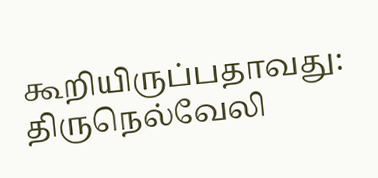கூறியிருப்பதாவது:
திருநெல்வேலி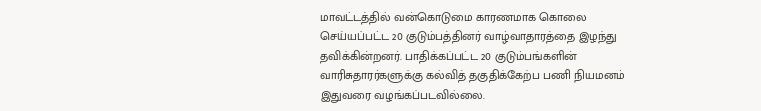மாவட்டத்தில் வன்கொடுமை காரணமாக கொலை செய்யப்பட்ட 20 குடும்பத்தினர் வாழ்வாதாரத்தை இழந்து தவிக்கின்றனர். பாதிக்கப்பட்ட 20 குடும்பங்களின் வாரிசுதாரர்களுக்கு கல்வித் தகுதிக்கேற்ப பணி நியமனம் இதுவரை வழங்கப்படவில்லை.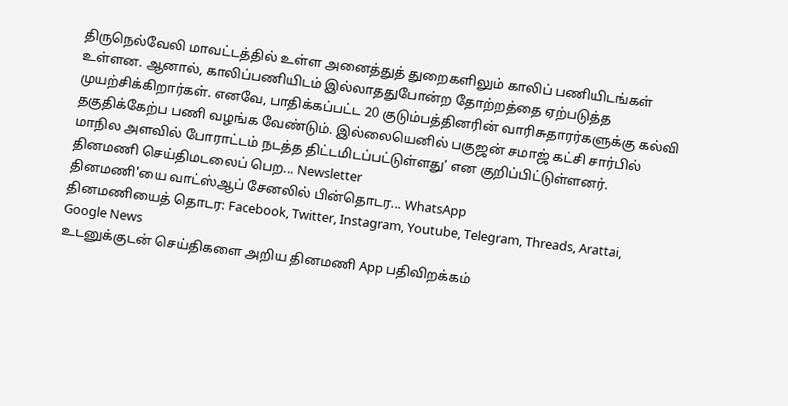திருநெல்வேலி மாவட்டத்தில் உள்ள அனைத்துத் துறைகளிலும் காலிப் பணியிடங்கள் உள்ளன. ஆனால், காலிப்பணியிடம் இல்லாததுபோன்ற தோற்றத்தை ஏற்படுத்த முயற்சிக்கிறார்கள். எனவே, பாதிக்கப்பட்ட 20 குடும்பத்தினரின் வாரிசுதாரர்களுக்கு கல்வி தகுதிக்கேற்ப பணி வழங்க வேண்டும். இல்லையெனில் பகுஜன் சமாஜ் கட்சி சார்பில் மாநில அளவில் போராட்டம் நடத்த திட்டமிடப்பட்டுள்ளது’ என குறிப்பிட்டுள்ளனர்.
தினமணி செய்திமடலைப் பெற... Newsletter
தினமணி'யை வாட்ஸ்ஆப் சேனலில் பின்தொடர... WhatsApp
தினமணியைத் தொடர: Facebook, Twitter, Instagram, Youtube, Telegram, Threads, Arattai, Google News
உடனுக்குடன் செய்திகளை அறிய தினமணி App பதிவிறக்கம்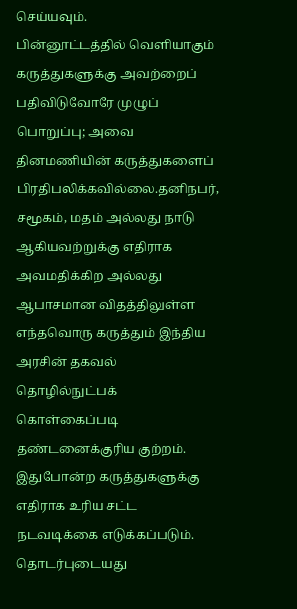செய்யவும்.
பின்னூட்டத்தில் வெளியாகும் கருத்துகளுக்கு அவற்றைப் பதிவிடுவோரே முழுப் பொறுப்பு; அவை தினமணியின் கருத்துகளைப் பிரதிபலிக்கவில்லை.தனிநபர், சமூகம், மதம் அல்லது நாடு ஆகியவற்றுக்கு எதிராக அவமதிக்கிற அல்லது ஆபாசமான விதத்திலுள்ள எந்தவொரு கருத்தும் இந்திய அரசின் தகவல் தொழில்நுட்பக் கொள்கைப்படி தண்டனைக்குரிய குற்றம். இதுபோன்ற கருத்துகளுக்கு எதிராக உரிய சட்ட நடவடிக்கை எடுக்கப்படும்.
தொடர்புடையது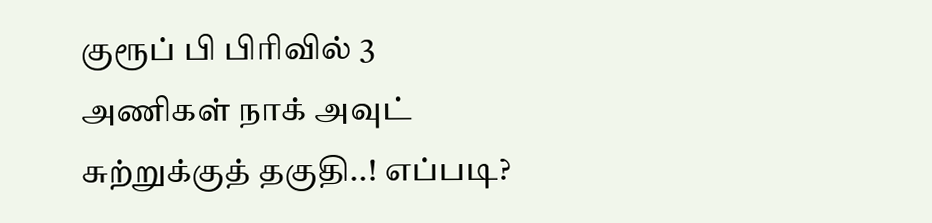குரூப் பி பிரிவில் 3 அணிகள் நாக் அவுட் சுற்றுக்குத் தகுதி..! எப்படி?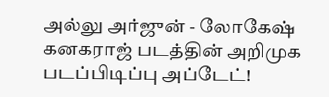அல்லு அர்ஜுன் - லோகேஷ் கனகராஜ் படத்தின் அறிமுக படப்பிடிப்பு அப்டேட்!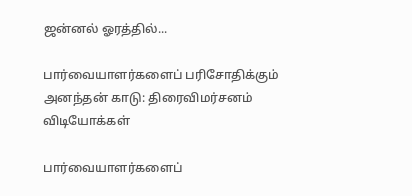ஜன்னல் ஓரத்தில்...

பார்வையாளர்களைப் பரிசோதிக்கும் அனந்தன் காடு: திரைவிமர்சனம்
விடியோக்கள்

பார்வையாளர்களைப்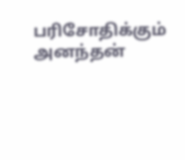பரிசோதிக்கும் அனந்தன்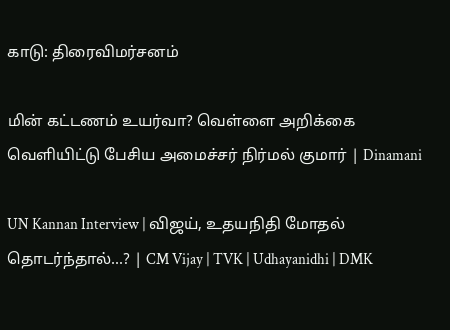காடு: திரைவிமர்சனம்

மின் கட்டணம் உயர்வா? வெள்ளை அறிக்கை வெளியிட்டு பேசிய அமைச்சர் நிர்மல் குமார் | Dinamani

UN Kannan Interview | விஜய், உதயநிதி மோதல் தொடர்ந்தால்...? | CM Vijay | TVK | Udhayanidhi | DMK